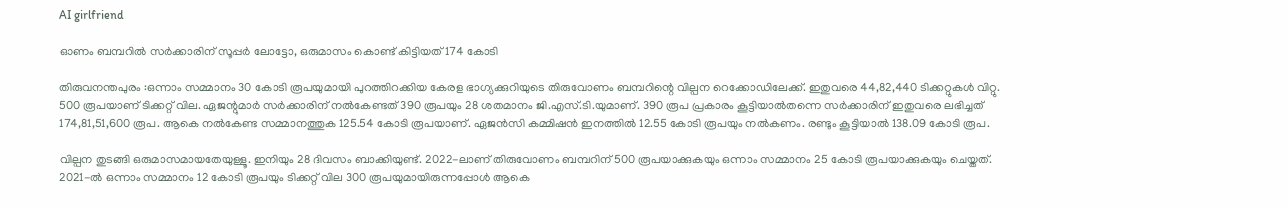AI girlfriend

ഓണം ബമ്പറിൽ സർക്കാരിന് സൂപ്പർ ലോട്ടോ, ഒരുമാസം കൊണ്ട് കിട്ടിയത് 174 കോടി

തിരുവനന്തപുരം :ഒന്നാം സമ്മാനം 30 കോടി രൂപയുമായി പുറത്തിറക്കിയ കേരള ഭാഗ്യക്കുറിയുടെ തിരുവോണം ബമ്പറിന്റെ വില്പന റെക്കോഡിലേക്ക്. ഇതുവരെ 44,82,440 ടിക്കറ്റുകൾ വിറ്റു. 500 രൂപയാണ് ടിക്കറ്റ് വില. ഏജന്റുമാർ സർക്കാരിന് നൽകേണ്ടത് 390 രൂപയും 28 ശതമാനം ജി.എസ്.ടി.യുമാണ്. 390 രൂപ പ്രകാരം കൂട്ടിയാൽതന്നെ സർക്കാരിന് ഇതുവരെ ലഭിച്ചത് 174,81,51,600 രൂപ. ആകെ നൽകേണ്ട സമ്മാനത്തുക 125.54 കോടി രൂപയാണ്. ഏജൻസി കമ്മിഷൻ ഇനത്തിൽ 12.55 കോടി രൂപയും നൽകണം. രണ്ടും കൂട്ടിയാൽ 138.09 കോടി രൂപ.

വില്പന തുടങ്ങി ഒരുമാസമായതേയുള്ളൂ. ഇനിയും 28 ദിവസം ബാക്കിയുണ്ട്. 2022-ലാണ് തിരുവോണം ബമ്പറിന് 500 രൂപയാക്കുകയും ഒന്നാം സമ്മാനം 25 കോടി രൂപയാക്കുകയും ചെയ്തത്. 2021-ൽ ഒന്നാം സമ്മാനം 12 കോടി രൂപയും ടിക്കറ്റ് വില 300 രൂപയുമായിരുന്നപ്പോൾ ആകെ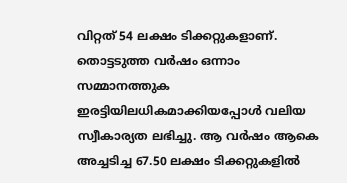വിറ്റത് 54 ലക്ഷം ടിക്കറ്റുകളാണ്. തൊട്ടടുത്ത വർഷം ഒന്നാം സമ്മാനത്തുക ഇരട്ടിയിലധികമാക്കിയപ്പോൾ വലിയ സ്വീകാര്യത ലഭിച്ചു. ആ വർഷം ആകെ അച്ചടിച്ച 67.50 ലക്ഷം ടിക്കറ്റുകളിൽ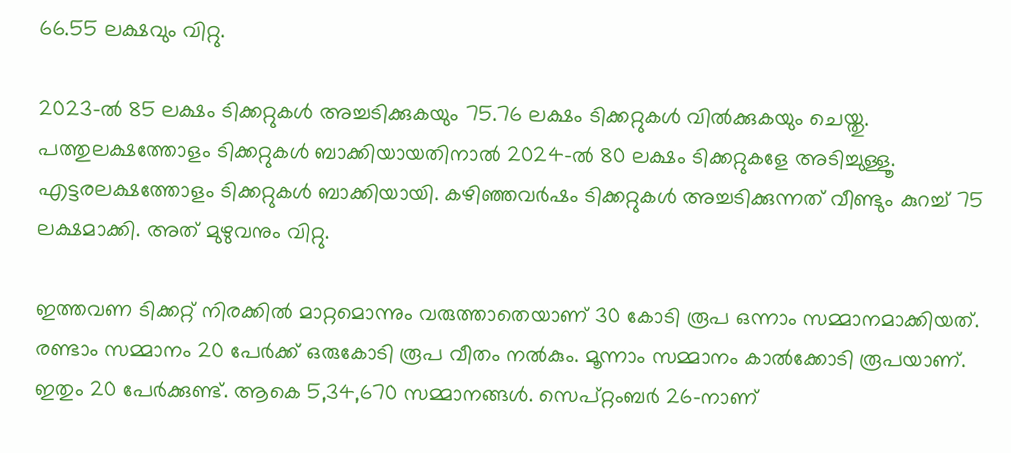66.55 ലക്ഷവും വിറ്റു.

2023-ൽ 85 ലക്ഷം ടിക്കറ്റുകൾ അച്ചടിക്കുകയും 75.76 ലക്ഷം ടിക്കറ്റുകൾ വിൽക്കുകയും ചെയ്തു. പത്തുലക്ഷത്തോളം ടിക്കറ്റുകൾ ബാക്കിയായതിനാൽ 2024-ൽ 80 ലക്ഷം ടിക്കറ്റുകളേ അടിച്ചുള്ളൂ. എട്ടരലക്ഷത്തോളം ടിക്കറ്റുകൾ ബാക്കിയായി. കഴിഞ്ഞവർഷം ടിക്കറ്റുകൾ അച്ചടിക്കുന്നത് വീണ്ടും കുറച്ച് 75 ലക്ഷമാക്കി. അത് മുഴുവനും വിറ്റു.

ഇത്തവണ ടിക്കറ്റ് നിരക്കിൽ മാറ്റമൊന്നും വരുത്താതെയാണ് 30 കോടി രൂപ ഒന്നാം സമ്മാനമാക്കിയത്. രണ്ടാം സമ്മാനം 20 പേർക്ക് ഒരുകോടി രൂപ വീതം നൽകും. മൂന്നാം സമ്മാനം കാൽക്കോടി രൂപയാണ്. ഇതും 20 പേർക്കുണ്ട്. ആകെ 5,34,670 സമ്മാനങ്ങൾ. സെപ്‌റ്റംബർ 26-നാണ്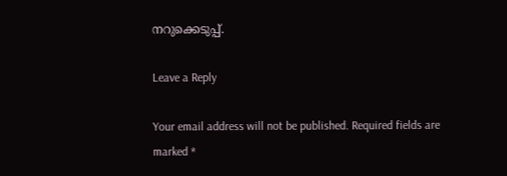നറുക്കെടുപ്പ്.

Leave a Reply

Your email address will not be published. Required fields are marked *